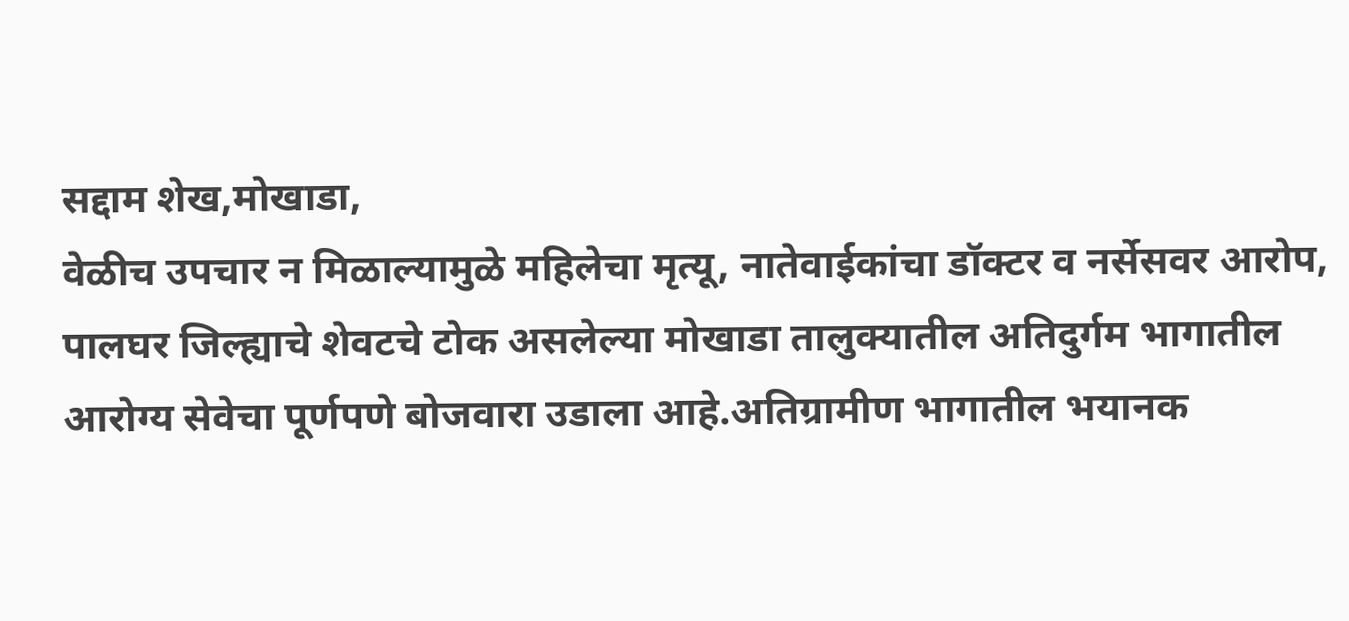सद्दाम शेख,मोखाडा,
वेळीच उपचार न मिळाल्यामुळे महिलेचा मृत्यू, नातेवाईकांचा डॉक्टर व नर्सेसवर आरोप,
पालघर जिल्ह्याचे शेवटचे टोक असलेल्या मोखाडा तालुक्यातील अतिदुर्गम भागातील आरोग्य सेवेचा पूर्णपणे बोजवारा उडाला आहे.अतिग्रामीण भागातील भयानक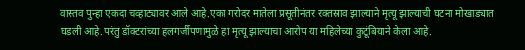वास्तव पुन्हा एकदा चव्हाट्यावर आले आहे.एका गरोदर मातेला प्रसूतीनंतर रक्तस्राव झाल्याने मृत्यू झाल्याची घटना मोखाड्यात घडली आहे.परंतु डॉक्टरांच्या हलगर्जीपणामुळे हा मृत्यू झाल्याचा आरोप या महिलेच्या कुटूंबियाने केला आहे.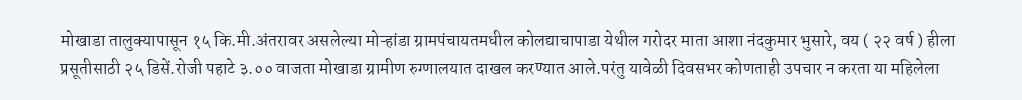मोखाडा तालुक्यापासून १५ कि.मी.अंतरावर असलेल्या मोऱ्हांडा ग्रामपंचायतमधील कोलद्याचापाडा येथील गरोदर माता आशा नंदकुमार भुसारे, वय ( २२ वर्ष ) हीला प्रसूतीसाठी २५ डिसें.रोजी पहाटे ३.०० वाजता मोखाडा ग्रामीण रुग्णालयात दाखल करण्यात आले.परंतु यावेळी दिवसभर कोणताही उपचार न करता या महिलेला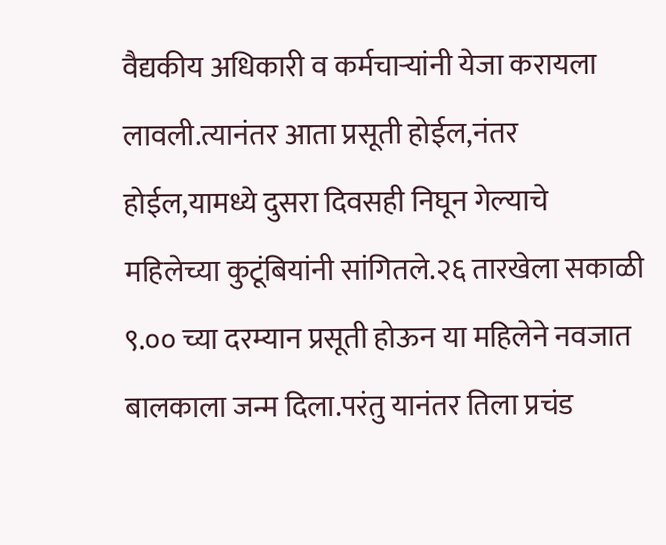वैद्यकीय अधिकारी व कर्मचाऱ्यांनी येजा करायला लावली.त्यानंतर आता प्रसूती होईल,नंतर होईल,यामध्ये दुसरा दिवसही निघून गेल्याचे महिलेच्या कुटूंबियांनी सांगितले.२६ तारखेला सकाळी ९.०० च्या दरम्यान प्रसूती होऊन या महिलेने नवजात बालकाला जन्म दिला.परंतु यानंतर तिला प्रचंड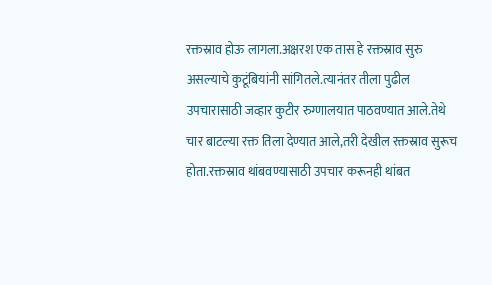रक्तस्राव होऊ लागला.अक्षरश एक तास हे रक्तस्राव सुरु असल्याचे कुटूंबियांनी सांगितले.त्यानंतर तीला पुढील उपचारासाठी जव्हार कुटीर रुग्णालयात पाठवण्यात आले.तेथे चार बाटल्या रक्त तिला देण्यात आले,तरी देखील रक्तस्राव सुरूच होता.रक्तस्राव थांबवण्यासाठी उपचार करूनही थांबत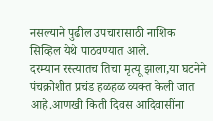नसल्याने पुढील उपचारासाठी नाशिक सिव्हिल येथे पाठवण्यात आले.
दरम्यान रस्त्यातच तिचा मृत्यू झाला,या घटनेने पंचक्रोशीत प्रचंड हळहळ व्यक्त केली जात आहे.आणखी किती दिवस आदिवासींना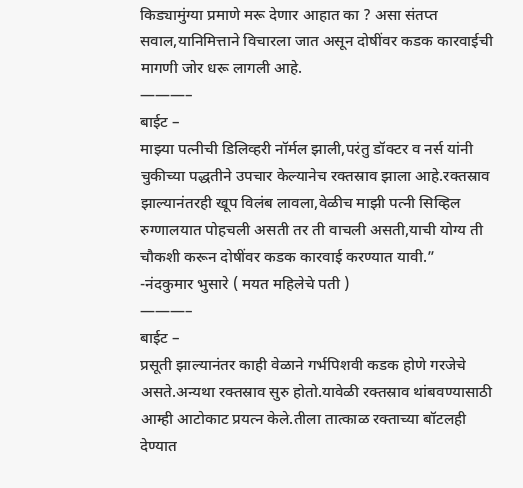किड्यामुंग्या प्रमाणे मरू देणार आहात का ? असा संतप्त सवाल,यानिमित्ताने विचारला जात असून दोषींवर कडक कारवाईची मागणी जोर धरू लागली आहे.
———–
बाईट –
माझ्या पत्नीची डिलिव्हरी नॉर्मल झाली,परंतु डॉक्टर व नर्स यांनी चुकीच्या पद्धतीने उपचार केल्यानेच रक्तस्राव झाला आहे.रक्तस्राव झाल्यानंतरही खूप विलंब लावला,वेळीच माझी पत्नी सिव्हिल रुग्णालयात पोहचली असती तर ती वाचली असती,याची योग्य ती चौकशी करून दोषींवर कडक कारवाई करण्यात यावी.”
-नंदकुमार भुसारे ( मयत महिलेचे पती )
———–
बाईट –
प्रसूती झाल्यानंतर काही वेळाने गर्भपिशवी कडक होणे गरजेचे असते.अन्यथा रक्तस्राव सुरु होतो.यावेळी रक्तस्राव थांबवण्यासाठी आम्ही आटोकाट प्रयत्न केले.तीला तात्काळ रक्ताच्या बॉटलही देण्यात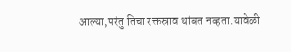आल्या,परंतु तिचा रक्तस्राव थांबत नव्हता.यावेळी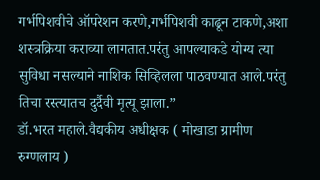गर्भपिशवीचे ऑपरेशन करणे,गर्भपिशवी काढून टाकणे,अशा शस्त्रक्रिया कराव्या लागतात.परंतु आपल्याकडे योग्य त्या सुविधा नसल्याने नाशिक सिव्हिलला पाठवण्यात आले.परंतु तिचा रस्त्यातच दुर्दैवी मृत्यू झाला.”
डॉ.भरत महाले.वैद्यकीय अधीक्षक ( मोखाडा ग्रामीण रुग्णलाय )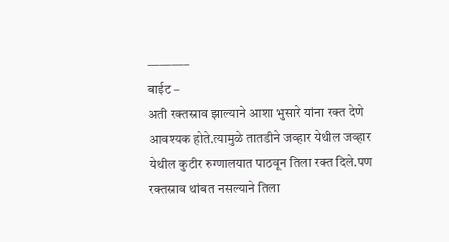———–
बाईट –
अती रक्तस्राव झाल्याने आशा भुसारे यांना रक्त देणे आवश्यक होते.त्यामुळे तातडीने जव्हार येथील जव्हार येथील कुटीर रुग्णालयात पाठवून तिला रक्त दिले.पण रक्तस्राव थांबत नसल्याने तिला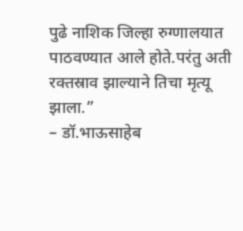पुढे नाशिक जिल्हा रुग्णालयात पाठवण्यात आले होते.परंतु अती रक्तस्राव झाल्याने तिचा मृत्यू झाला.”
– डॉ.भाऊसाहेब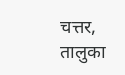चत्तर, तालुका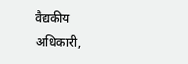वैद्यकीय अधिकारी,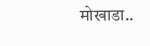मोखाडा..